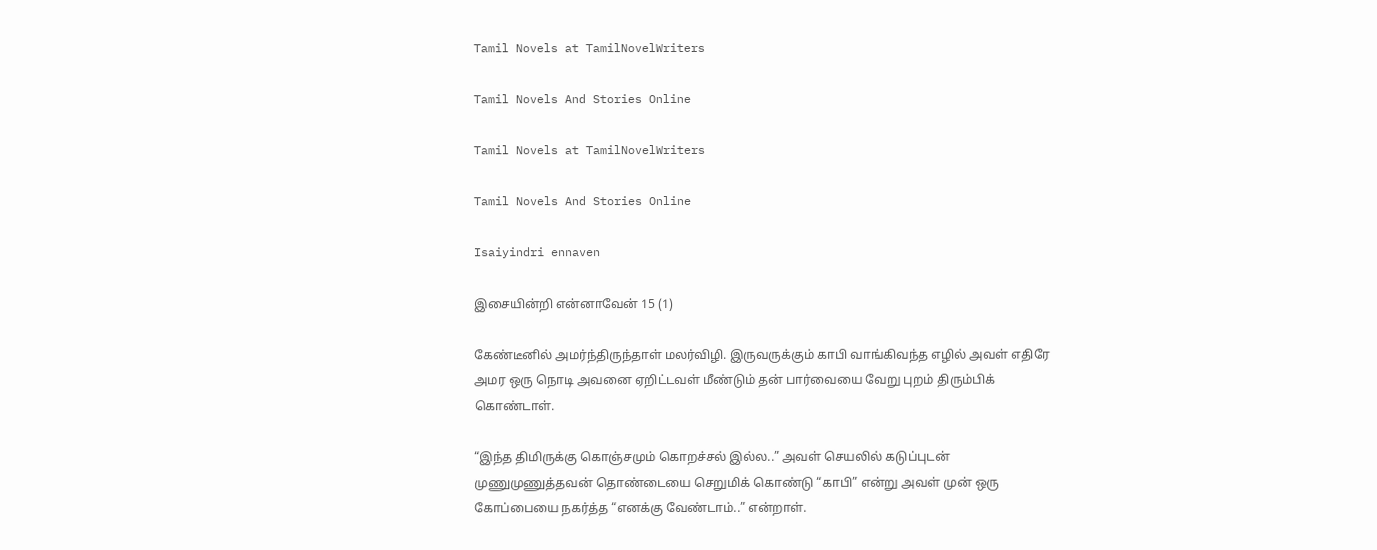Tamil Novels at TamilNovelWriters

Tamil Novels And Stories Online

Tamil Novels at TamilNovelWriters

Tamil Novels And Stories Online

Isaiyindri ennaven

இசையின்றி என்னாவேன் 15 (1)

கேண்டீனில் அமர்ந்திருந்தாள் மலர்விழி. இருவருக்கும் காபி வாங்கிவந்த எழில் அவள் எதிரே அமர ஒரு நொடி அவனை ஏறிட்டவள் மீண்டும் தன் பார்வையை வேறு புறம் திரும்பிக் கொண்டாள்.

“இந்த திமிருக்கு கொஞ்சமும் கொறச்சல் இல்ல..” அவள் செயலில் கடுப்புடன் முணுமுணுத்தவன் தொண்டையை செறுமிக் கொண்டு “காபி” என்று அவள் முன் ஒரு கோப்பையை நகர்த்த “எனக்கு வேண்டாம்..” என்றாள்.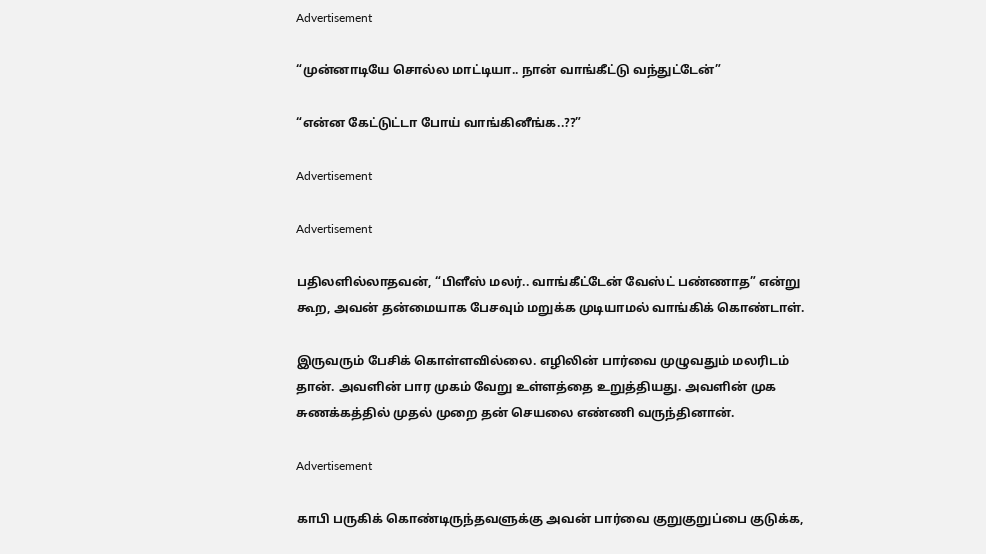Advertisement

“முன்னாடியே சொல்ல மாட்டியா.. நான் வாங்கீட்டு வந்துட்டேன்”

“என்ன கேட்டுட்டா போய் வாங்கினீங்க..??”

Advertisement

Advertisement

பதிலளில்லாதவன், “பிளீஸ் மலர்.. வாங்கீட்டேன் வேஸ்ட் பண்ணாத” என்று கூற, அவன் தன்மையாக பேசவும் மறுக்க முடியாமல் வாங்கிக் கொண்டாள்.

இருவரும் பேசிக் கொள்ளவில்லை. எழிலின் பார்வை முழுவதும் மலரிடம் தான். அவளின் பார முகம் வேறு உள்ளத்தை உறுத்தியது. அவளின் முக சுணக்கத்தில் முதல் முறை தன் செயலை எண்ணி வருந்தினான்.

Advertisement

காபி பருகிக் கொண்டிருந்தவளுக்கு அவன் பார்வை குறுகுறுப்பை குடுக்க,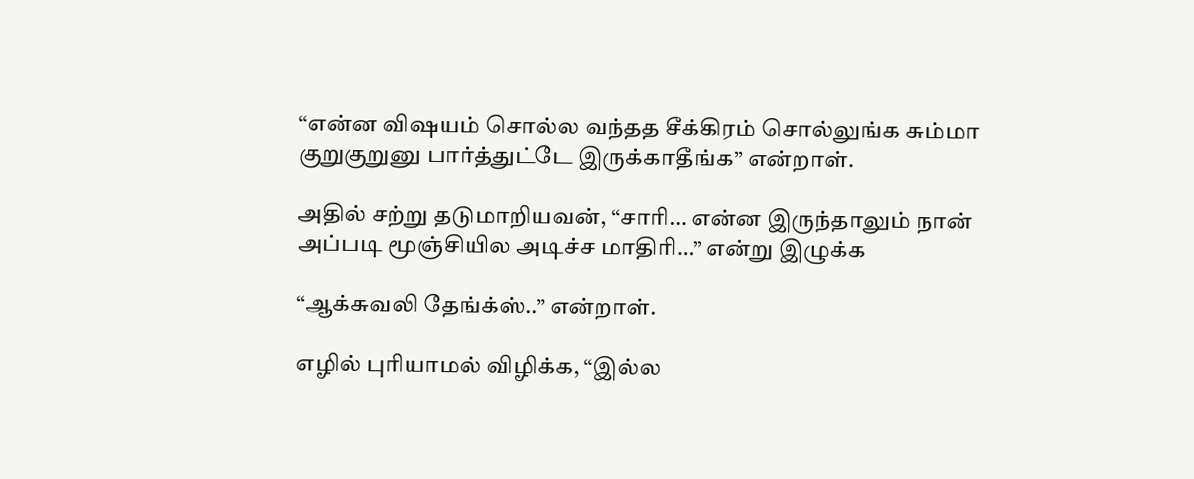“என்ன விஷயம் சொல்ல வந்தத சீக்கிரம் சொல்லுங்க சும்மா குறுகுறுனு பார்த்துட்டே இருக்காதீங்க” என்றாள்.

அதில் சற்று தடுமாறியவன், “சாரி‌‌… என்ன இருந்தாலும் நான் அப்படி மூஞ்சியில அடிச்ச மாதிரி…” என்று இழுக்க

“ஆக்சுவலி தேங்க்ஸ்..” என்றாள்.

எழில் புரியாமல் விழிக்க, “இல்ல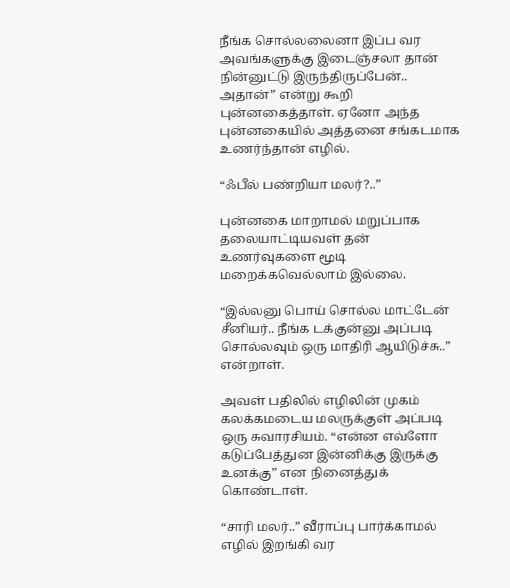நீங்க சொல்லலைனா இப்ப வர அவங்களுக்கு இடைஞ்சலா தான் நின்னுட்டு இருந்திருப்பேன்.. அதான்” என்று கூறி புன்னகைத்தாள். ஏனோ அந்த புன்னகையில் அத்தனை சங்கடமாக உணர்ந்தான் எழில்.

“ஃபீல் பண்றியா மலர்?..”

புன்னகை மாறாமல் மறுப்பாக தலையாட்டியவள் தன் உணர்வுகளை மூடி மறைக்கவெல்லாம் இல்லை.

“இல்லனு பொய் சொல்ல மாட்டேன் சீனியர்.. நீங்க டக்குன்னு அப்படி சொல்லவும் ஒரு மாதிரி ஆயிடுச்சு..” என்றாள்.

அவள் பதிலில் எழிலின் முகம் கலக்கமடைய மலருக்குள் அப்படி ஒரு சுவாரசியம். “என்ன எவ்ளோ கடுப்பேத்துன இன்னிக்கு இருக்கு உனக்கு” என நினைத்துக் கொண்டாள்.

“சாரி மலர்..” வீராப்பு பார்க்காமல் எழில் இறங்கி வர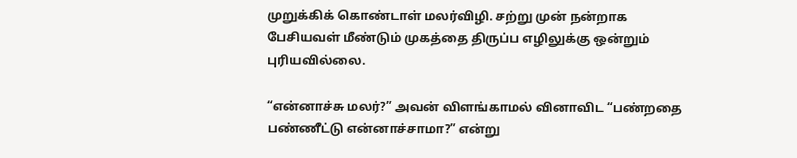முறுக்கிக் கொண்டாள் மலர்விழி. சற்று முன் நன்றாக பேசியவள் மீண்டும் முகத்தை திருப்ப எழிலுக்கு ஒன்றும் புரியவில்லை.

“என்னாச்சு மலர்?” அவன் விளங்காமல் வினாவிட “பண்றதை பண்ணீட்டு என்னாச்சாமா?” என்று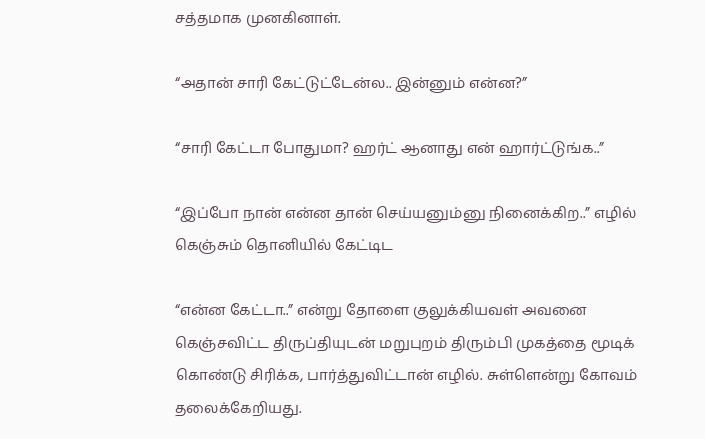சத்தமாக முனகினாள்.

“அதான் சாரி கேட்டுட்டேன்ல.. இன்னும் என்ன?”

“சாரி கேட்டா போதுமா? ஹர்ட் ஆனாது என் ஹார்ட்டுங்க..”

“இப்போ நான் என்ன தான் செய்யனும்னு நினைக்கிற..” எழில் கெஞ்சும் தொனியில் கேட்டிட

“என்ன கேட்டா..” என்று தோளை குலுக்கியவள் அவனை கெஞ்சவிட்ட திருப்தியுடன் மறுபுறம் திரும்பி முகத்தை மூடிக் கொண்டு சிரிக்க, பார்த்துவிட்டான் எழில். சுள்ளென்று கோவம் தலைக்கேறியது.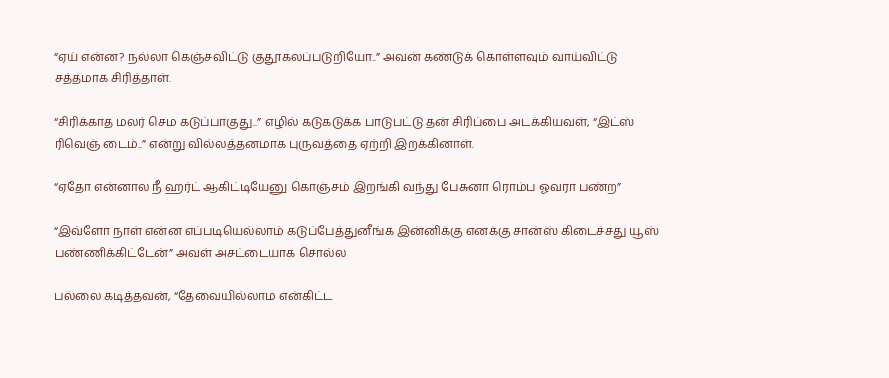“ஏய் என்ன? நல்லா கெஞ்சவிட்டு குதூகலப்படுறியோ..” அவன் கண்டுக் கொள்ளவும் வாய்விட்டு சத்தமாக சிரித்தாள்.

“சிரிக்காத மலர் செம கடுப்பாகுது..” எழில் கடுகடுக்க பாடுபட்டு தன் சிரிப்பை அடக்கியவள், “இட்ஸ் ரிவெஞ் டைம்..” என்று வில்லத்தனமாக புருவத்தை ஏற்றி இறக்கினாள்.

“ஏதோ என்னால நீ ஹர்ட் ஆகிட்டியேனு கொஞ்சம் இறங்கி வந்து பேசுனா ரொம்ப ஓவரா பண்ற”

“இவ்ளோ நாள் என்ன எப்படியெல்லாம் கடுப்பேத்துனீங்க இன்னிக்கு எனக்கு சான்ஸ் கிடைச்சது யூஸ் பண்ணிக்கிட்டேன்” அவள் அசட்டையாக சொல்ல

பல்லை கடித்தவன், “தேவையில்லாம என்கிட்ட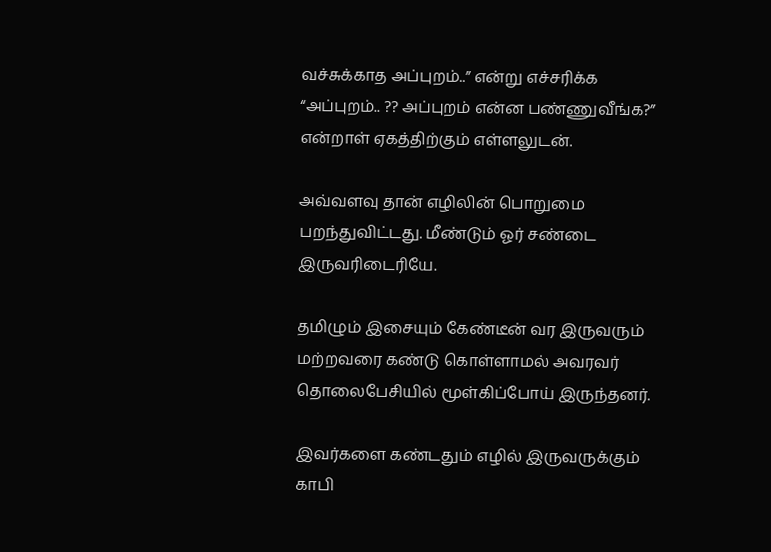வச்சுக்காத அப்புறம்..” என்று எச்சரிக்க “அப்புறம்.. ?? அப்புறம் என்ன பண்ணுவீங்க?” என்றாள் ஏகத்திற்கும் எள்ளலுடன்.

அவ்வளவு தான் எழிலின் பொறுமை பறந்துவிட்டது. மீண்டும் ஓர் சண்டை இருவரிடைரியே.

தமிழும் இசையும் கேண்டீன் வர இருவரும் மற்றவரை கண்டு கொள்ளாமல் அவரவர் தொலைபேசியில் மூள்கிப்போய் இருந்தனர்.

இவர்களை கண்டதும் எழில் இருவருக்கும் காபி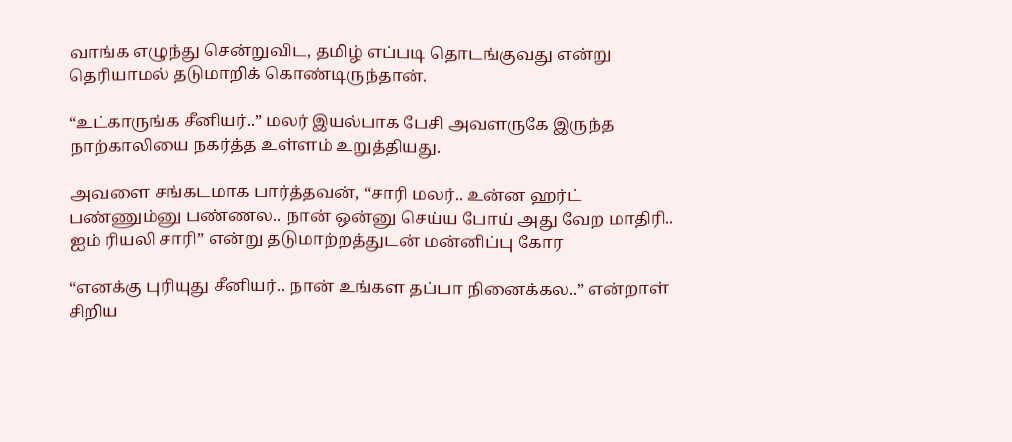வாங்க எழுந்து சென்றுவிட, தமிழ் எப்படி தொடங்குவது என்று தெரியாமல் தடுமாறிக் கொண்டிருந்தான்.

“உட்காருங்க சீனியர்..” மலர் இயல்பாக பேசி அவளருகே இருந்த நாற்காலியை நகர்த்த உள்ளம் உறுத்தியது.

அவளை சங்கடமாக பார்த்தவன், “சாரி மலர்.. உன்ன ஹர்ட் பண்ணும்னு பண்ணல.. நான் ஒன்னு செய்ய போய் அது வேற மாதிரி.. ஐம் ரியலி சாரி” என்று தடுமாற்றத்துடன் மன்னிப்பு கோர

“எனக்கு புரியுது சீனியர்.. நான் உங்கள தப்பா நினைக்கல..” என்றாள் சிறிய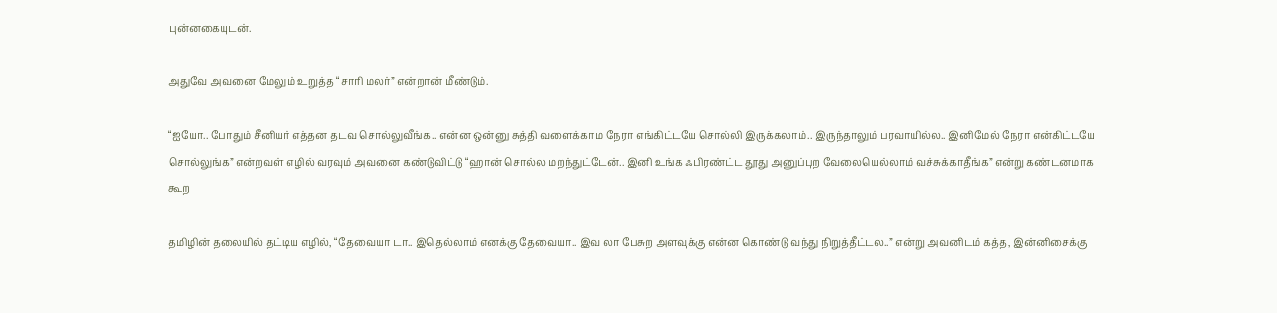புன்னகையுடன்.

அதுவே அவனை மேலும் உறுத்த “சாரி மலர்” என்றான் மீண்டும்.

“ஐயோ.. போதும் சீனியர் எத்தன தடவ சொல்லுவீங்க.. என்ன ஒன்னு சுத்தி வளைக்காம நேரா எங்கிட்டயே சொல்லி இருக்கலாம்.. இருந்தாலும் பரவாயில்ல.. இனிமேல் நேரா என்கிட்டயே சொல்லுங்க” என்றவள் எழில் வரவும் அவனை கண்டுவிட்டு “ஹான் சொல்ல மறந்துட்டேன்.. இனி உங்க ஃபிரண்ட்ட தூது அனுப்புற வேலையெல்லாம் வச்சுக்காதீங்க” என்று கண்டனமாக கூற

தமிழின் தலையில் தட்டிய எழில், “தேவையா டா.. இதெல்லாம் எனக்கு தேவையா.. இவ லா பேசுற அளவுக்கு என்ன கொண்டு வந்து நிறுத்தீட்டல..” என்று அவனிடம் கத்த, இன்னிசைக்கு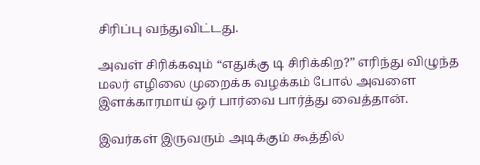சிரிப்பு வந்துவிட்டது.

அவள் சிரிக்கவும் “எதுக்கு டி சிரிக்கிற?” எரிந்து விழுந்த மலர் எழிலை முறைக்க வழக்கம் போல் அவளை இளக்காரமாய் ஒர் பார்வை பார்த்து வைத்தான்.

இவர்கள் இருவரும் அடிக்கும் கூத்தில்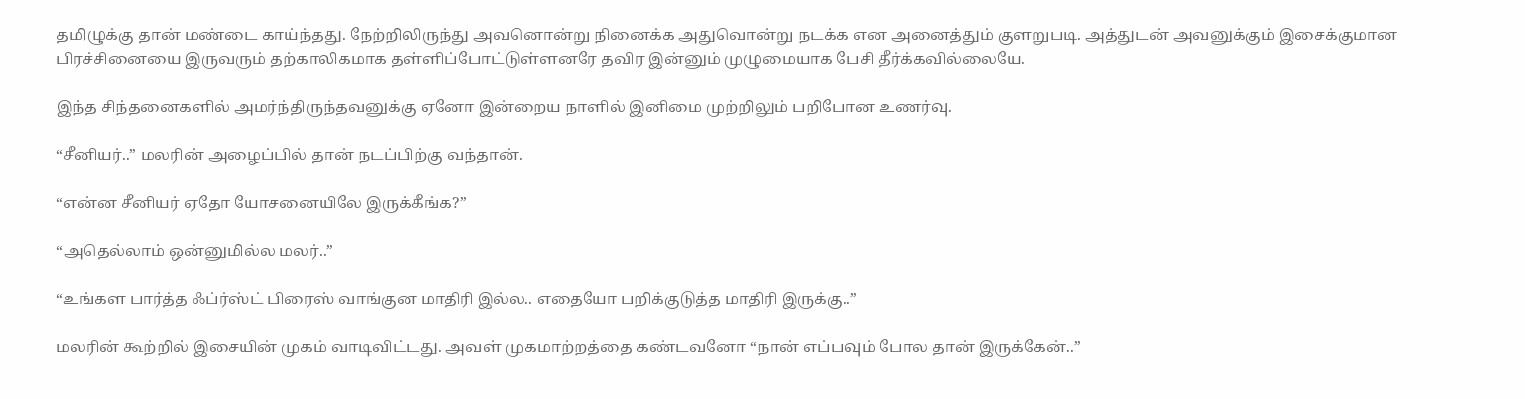தமிழுக்கு தான் மண்டை காய்ந்தது. நேற்றிலிருந்து அவனொன்று நினைக்க அதுவொன்று நடக்க என அனைத்தும் குளறுபடி. அத்துடன் அவனுக்கும் இசைக்குமான பிரச்சினையை இருவரும் தற்காலிகமாக தள்ளிப்போட்டுள்ளனரே தவிர இன்னும் முழுமையாக பேசி தீர்க்கவில்லையே.

இந்த சிந்தனைகளில் அமர்ந்திருந்தவனுக்கு ஏனோ இன்றைய நாளில் இனிமை முற்றிலும் பறிபோன உணர்வு.

“சீனியர்..” மலரின் அழைப்பில் தான் நடப்பிற்கு வந்தான்.

“என்ன சீனியர் ஏதோ யோசனையிலே இருக்கீங்க?”

“அதெல்லாம் ஒன்னுமில்ல மலர்..”

“உங்கள பார்த்த ஃப்ர்ஸ்ட் பிரைஸ் வாங்குன மாதிரி இல்ல.. எதையோ பறிக்குடுத்த மாதிரி இருக்கு..”

மலரின் கூற்றில் இசையின் முகம் வாடிவிட்டது. அவள் முகமாற்றத்தை கண்டவனோ “நான் எப்பவும் போல தான் இருக்கேன்..”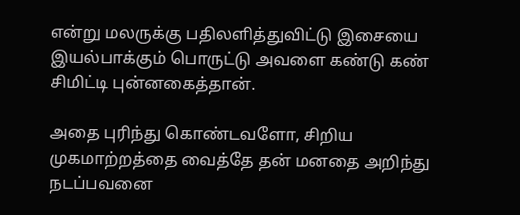என்று மலருக்கு பதிலளித்துவிட்டு இசையை இயல்பாக்கும் பொருட்டு அவளை கண்டு கண் சிமிட்டி புன்னகைத்தான்.

அதை புரிந்து கொண்டவளோ, சிறிய முகமாற்றத்தை வைத்தே தன் மனதை அறிந்து நடப்பவனை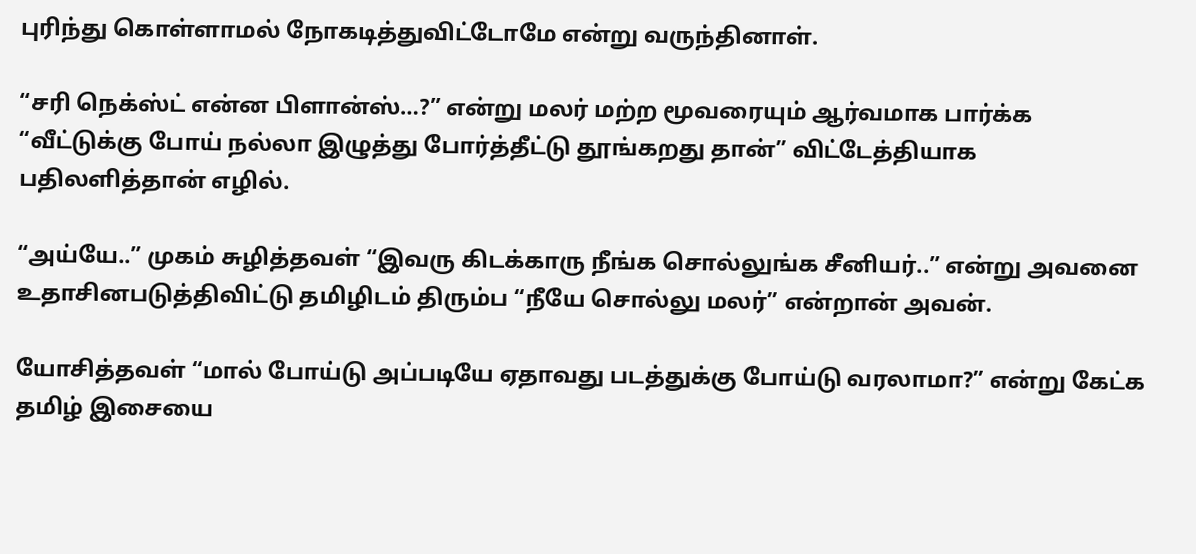புரிந்து கொள்ளாமல் நோகடித்துவிட்டோமே என்று வருந்தினாள்.

“சரி நெக்ஸ்ட் என்ன பிளான்ஸ்…?” என்று மலர் மற்ற மூவரையும் ஆர்வமாக பார்க்க “வீட்டுக்கு போய் நல்லா இழுத்து போர்த்தீட்டு தூங்கறது தான்” விட்டேத்தியாக பதிலளித்தான் எழில்.

“அய்யே..” முகம் சுழித்தவள் “இவரு கிடக்காரு நீங்க சொல்லுங்க சீனியர்..” என்று அவனை உதாசினபடுத்திவிட்டு தமிழிடம் திரும்ப “நீயே சொல்லு மலர்” என்றான் அவன்.

யோசித்தவள் “மால் போய்டு அப்படியே ஏதாவது படத்துக்கு போய்டு வரலாமா?” என்று கேட்க தமிழ் இசையை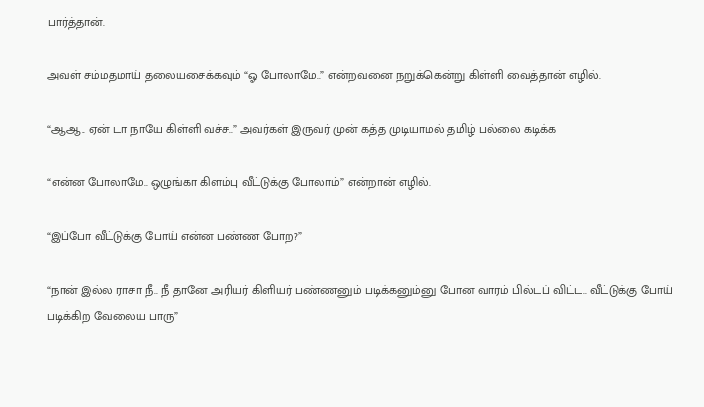பார்த்தான்.

அவள் சம்மதமாய் தலையசைக்கவும் “ஓ போலாமே..” என்றவனை நறுக்கென்று கிள்ளி வைத்தான் எழில்.

“ஆஆ.. ஏன் டா நாயே கிள்ளி வச்ச..” அவர்கள் இருவர் முன் கத்த முடியாமல் தமிழ் பல்லை கடிக்க

“என்ன போலாமே.. ஒழுங்கா கிளம்பு வீட்டுக்கு போலாம்” என்றான் எழில்.

“இப்போ வீட்டுக்கு போய் என்ன பண்ண போற?”

“நான் இல்ல ராசா நீ.. நீ தானே அரியர் கிளியர் பண்ணனும் படிக்கனும்னு போன வாரம் பில்டப் விட்ட.. வீட்டுக்கு போய் படிக்கிற வேலைய பாரு”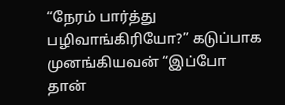“நேரம் பார்த்து பழிவாங்கிரியோ?” கடுப்பாக முனங்கியவன் “இப்போ தான்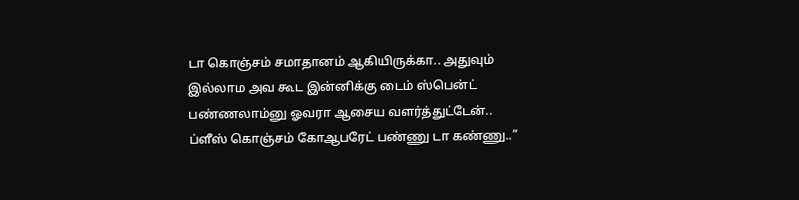டா கொஞ்சம் சமாதானம் ஆகியிருக்கா.. அதுவும் இல்லாம அவ கூட இன்னிக்கு டைம் ஸ்பென்ட் பண்ணலாம்னு ஓவரா ஆசைய வளர்த்துட்டேன்.. ப்ளீஸ் கொஞ்சம் கோஆபரேட் பண்ணு டா கண்ணு..”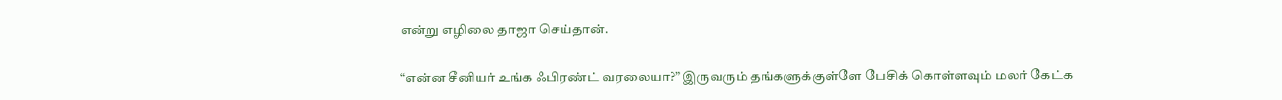என்று எழிலை தாஜா செய்தான்.

“என்ன சீனியர் உங்க ஃபிரண்ட் வரலையா?” இருவரும் தங்களுக்குள்ளே பேசிக் கொள்ளவும் மலர் கேட்க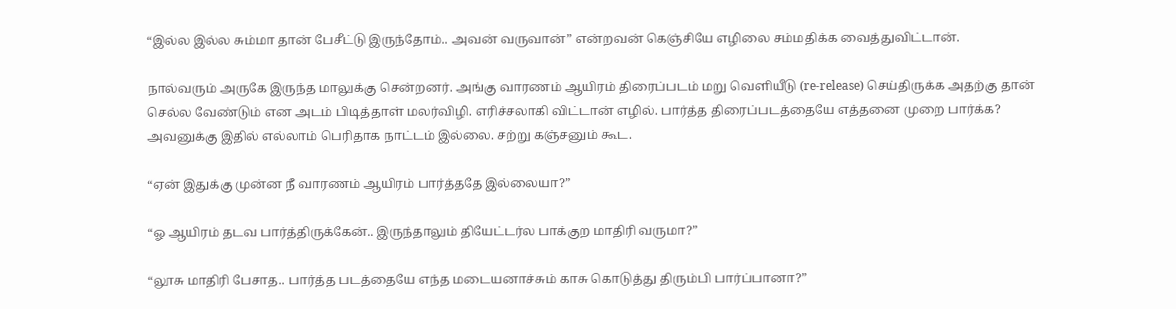“இல்ல இல்ல சும்மா தான் பேசீட்டு இருந்தோம்.. அவன் வருவான்” என்றவன் கெஞ்சியே எழிலை சம்மதிக்க வைத்துவிட்டான்.

நால்வரும் அருகே இருந்த மாலுக்கு சென்றனர். அங்கு வாரணம் ஆயிரம் திரைப்படம் மறு வெளியீடு (re-release) செய்திருக்க அதற்கு தான் செல்ல வேண்டும் என அடம் பிடித்தாள் மலர்விழி. எரிச்சலாகி விட்டான் எழில். பார்த்த திரைப்படத்தையே எத்தனை முறை பார்க்க? அவனுக்கு இதில் எல்லாம் பெரிதாக நாட்டம் இல்லை. சற்று கஞ்சனும் கூட.

“ஏன் இதுக்கு முன்ன நீ வாரணம் ஆயிரம் பார்த்ததே இல்லையா?”

“ஓ ஆயிரம் தடவ பார்த்திருக்கேன்.. இருந்தாலும் தியேட்டர்ல பாக்குற மாதிரி வருமா?”

“லூசு மாதிரி பேசாத.. பார்த்த படத்தையே எந்த மடையனாச்சும் காசு கொடுத்து திரும்பி பார்ப்பானா?”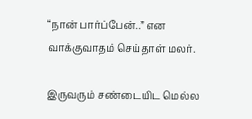“நான் பார்ப்பேன்..” என வாக்குவாதம் செய்தாள் மலர்.

இருவரும் சண்டையிட மெல்ல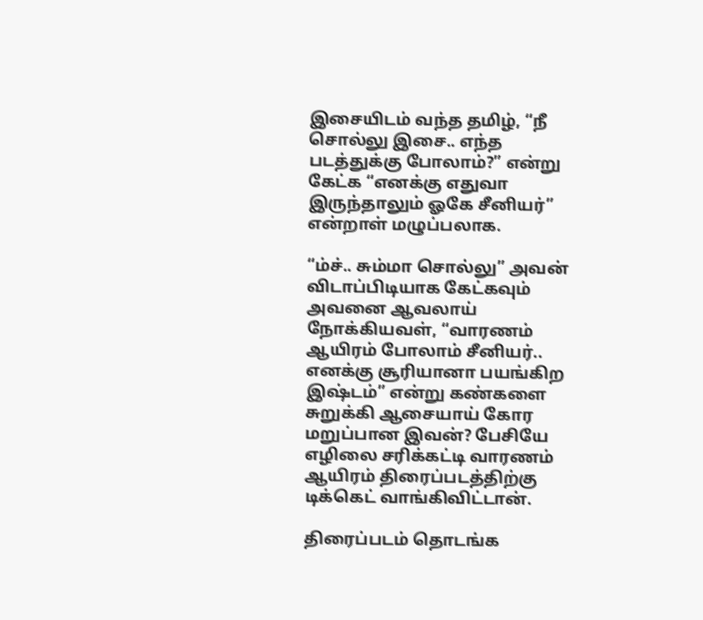இசையிடம் வந்த தமிழ், “நீ சொல்லு இசை.. எந்த படத்துக்கு போலாம்?” என்று கேட்க “எனக்கு எதுவா இருந்தாலும் ஓகே சீனியர்” என்றாள் மழுப்பலாக.

“ம்ச்.. சும்மா சொல்லு” அவன் விடாப்பிடியாக கேட்கவும் அவனை ஆவலாய் நோக்கியவள், “வாரணம் ஆயிரம் போலாம் சீனியர்.. எனக்கு சூரியானா பயங்கிற இஷ்டம்” என்று கண்களை சுறுக்கி ஆசையாய் கோர மறுப்பான இவன்? பேசியே எழிலை சரிக்கட்டி வாரணம் ஆயிரம் திரைப்படத்திற்கு டிக்கெட் வாங்கிவிட்டான்.

திரைப்படம் தொடங்க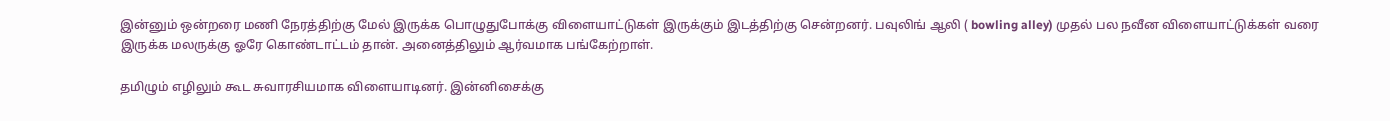இன்னும் ஒன்றரை மணி நேரத்திற்கு மேல் இருக்க பொழுதுபோக்கு விளையாட்டுகள் இருக்கும் இடத்திற்கு சென்றனர். பவுலிங் ஆலி ( bowling alley) முதல் பல நவீன விளையாட்டுக்கள் வரை இருக்க மலருக்கு ஓரே கொண்டாட்டம் தான். அனைத்திலும் ஆர்வமாக பங்கேற்றாள்.

தமிழும் எழிலும் கூட சுவாரசியமாக விளையாடினர். இன்னிசைக்கு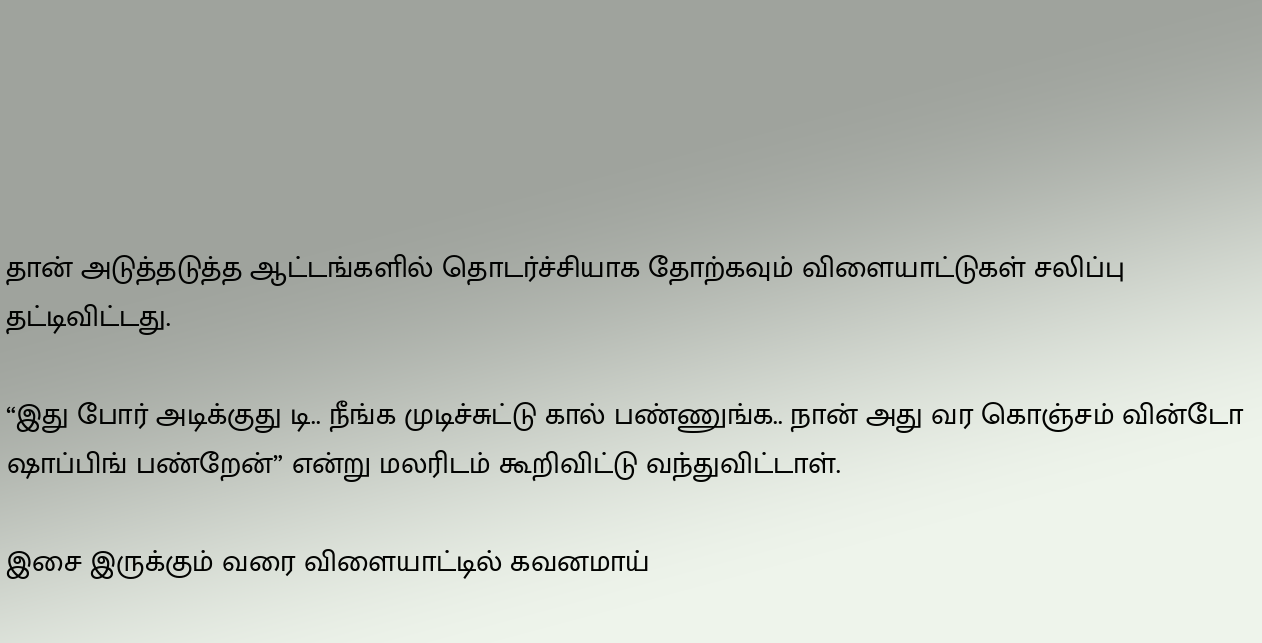தான் அடுத்தடுத்த ஆட்டங்களில் தொடர்ச்சியாக தோற்கவும் விளையாட்டுகள் சலிப்பு தட்டிவிட்டது.

“இது போர் அடிக்குது டி.. நீங்க முடிச்சுட்டு கால் பண்ணுங்க.. நான் அது வர கொஞ்சம் வின்டோ ஷாப்பிங் பண்றேன்” என்று மலரிடம் கூறிவிட்டு வந்துவிட்டாள்.

இசை இருக்கும் வரை விளையாட்டில் கவனமாய்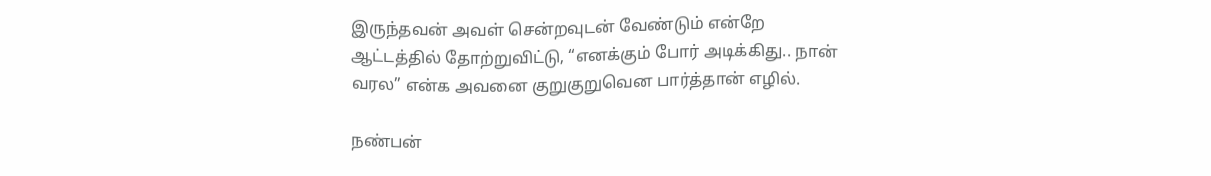இருந்தவன் அவள் சென்றவுடன் வேண்டும் என்றே ஆட்டத்தில் தோற்றுவிட்டு, “எனக்கும் போர் அடிக்கிது.. நான் வரல” என்க அவனை குறுகுறுவென பார்த்தான் எழில்.

நண்பன்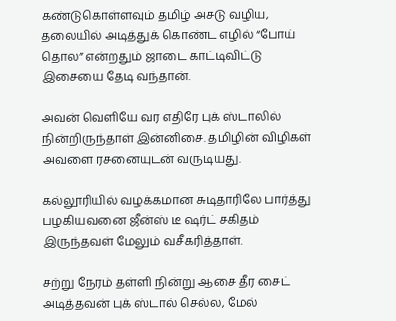கண்டுகொள்ளவும் தமிழ் அசடு வழிய, தலையில் அடித்துக் கொண்ட எழில் “போய் தொல” என்றதும் ஜாடை காட்டிவிட்டு இசையை தேடி வந்தான்.

அவன் வெளியே வர எதிரே புக் ஸ்டாலில் நின்றிருந்தாள் இன்னிசை. தமிழின் விழிகள் அவளை ரசனையுடன் வருடியது.

கல்லூரியில் வழக்கமான சுடிதாரிலே பார்த்து பழகியவனை ஜீன்ஸ் டீ ஷர்ட் சகிதம் இருந்தவள் மேலும் வசீகரித்தாள்.

சற்று நேரம் தள்ளி நின்று ஆசை தீர சைட் அடித்தவன் புக் ஸ்டால் செல்ல, மேல்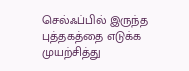செல்ஃப்பில் இருந்த புத்தகத்தை எடுக்க முயற்சித்து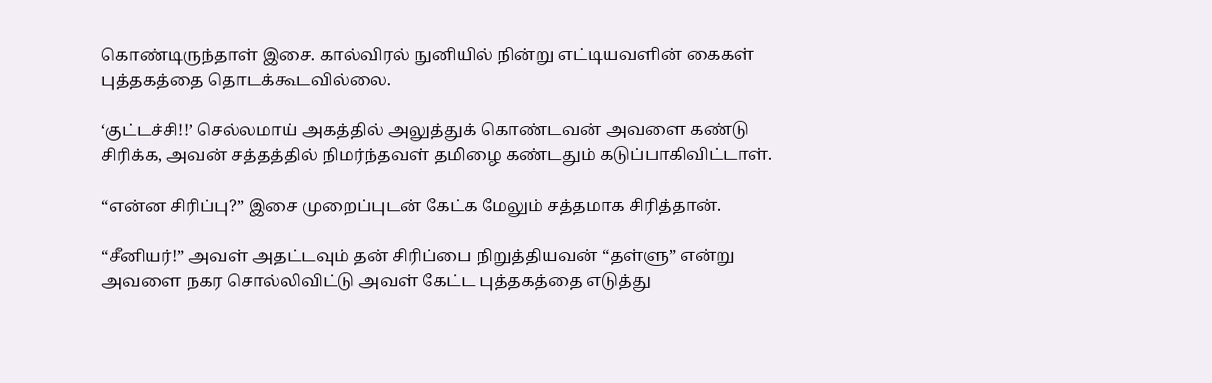கொண்டிருந்தாள் இசை. கால்விரல் நுனியில் நின்று எட்டியவளின் கைகள் புத்தகத்தை தொடக்கூடவில்லை.

‘குட்டச்சி!!’ செல்லமாய் அகத்தில் அலுத்துக் கொண்டவன் அவளை கண்டு சிரிக்க, அவன் சத்தத்தில் நிமர்ந்தவள் தமிழை கண்டதும் கடுப்பாகிவிட்டாள்.

“என்ன சிரிப்பு?” இசை முறைப்புடன் கேட்க மேலும் சத்தமாக சிரித்தான்.

“சீனியர்!” அவள் அதட்டவும் தன் சிரிப்பை நிறுத்தியவன் “தள்ளு” என்று அவளை நகர சொல்லிவிட்டு அவள் கேட்ட புத்தகத்தை எடுத்து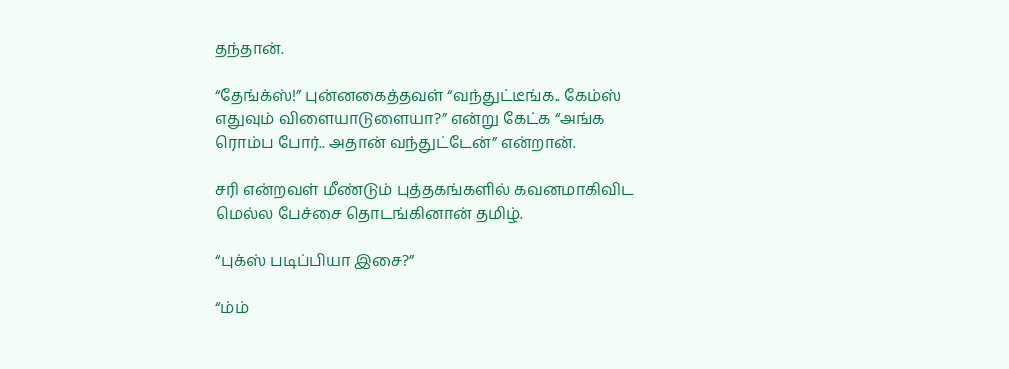தந்தான்.

“தேங்க்ஸ்!” புன்னகைத்தவள் “வந்துட்டீங்க.. கேம்ஸ் எதுவும் விளையாடுளையா?” என்று கேட்க “அங்க ரொம்ப போர்.. அதான் வந்துட்டேன்” என்றான்.

சரி என்றவள் மீண்டும் புத்தகங்களில் கவனமாகிவிட மெல்ல பேச்சை தொடங்கினான் தமிழ்.

“புக்ஸ் படிப்பியா இசை?”

“ம்ம்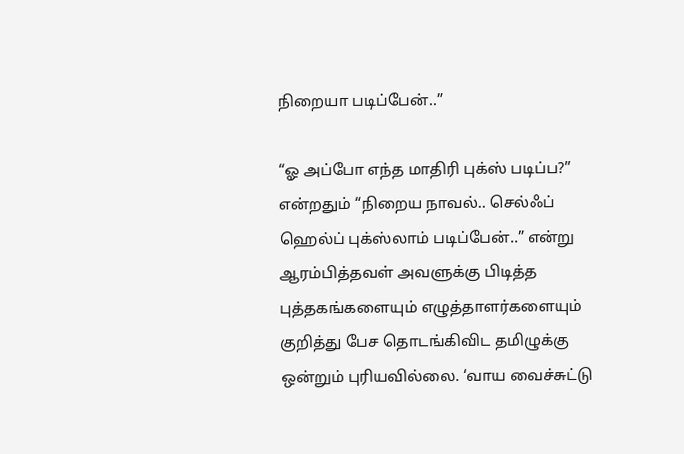நிறையா படிப்பேன்..”

“ஓ அப்போ எந்த மாதிரி புக்ஸ் படிப்ப?” என்றதும் “நிறைய நாவல்.. செல்ஃப் ஹெல்ப் புக்ஸ்லாம் படிப்பேன்..” என்று ஆரம்பித்தவள் அவளுக்கு பிடித்த புத்தகங்களையும் எழுத்தாளர்களையும் குறித்து பேச தொடங்கிவிட தமிழுக்கு ஒன்றும் புரியவில்லை. ‘வாய வைச்சுட்டு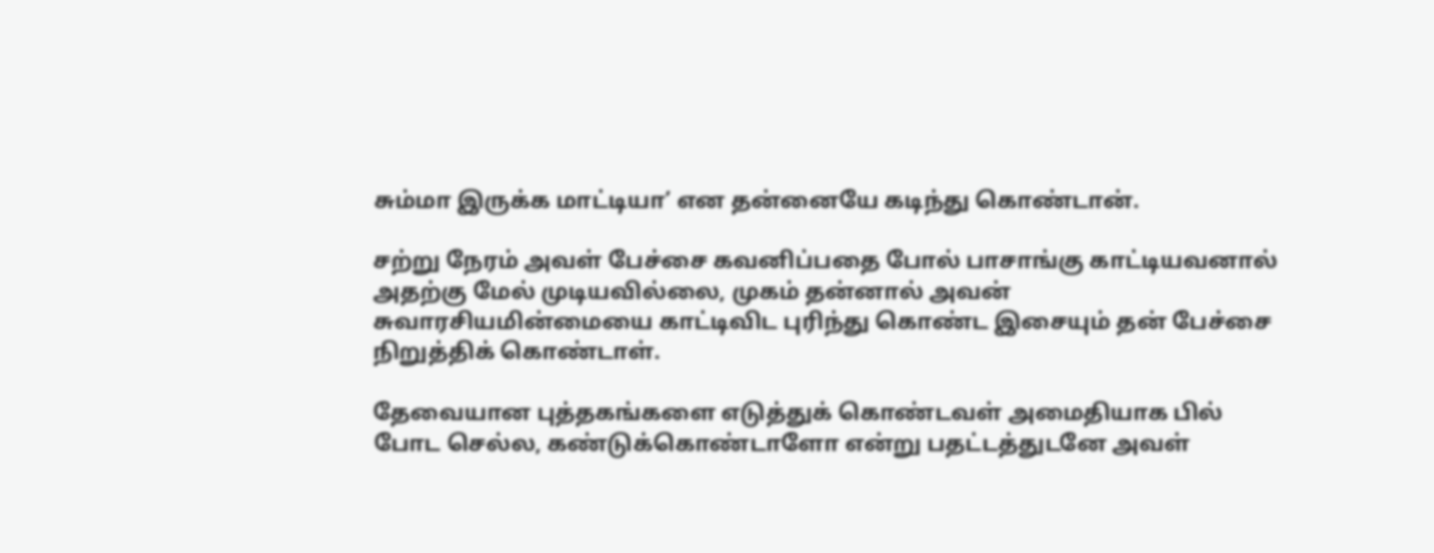சும்மா இருக்க மாட்டியா’ என தன்னையே கடிந்து கொண்டான்.

சற்று நேரம் அவள் பேச்சை கவனிப்பதை போல் பாசாங்கு காட்டியவனால் அதற்கு மேல் முடியவில்லை, முகம் தன்னால் அவன் சுவாரசியமின்மையை காட்டிவிட புரிந்து கொண்ட இசையும் தன் பேச்சை நிறுத்திக் கொண்டாள்.

தேவையான புத்தகங்களை எடுத்துக் கொண்டவள் அமைதியாக பில் போட செல்ல, கண்டுக்கொண்டாளோ என்று பதட்டத்துடனே அவள்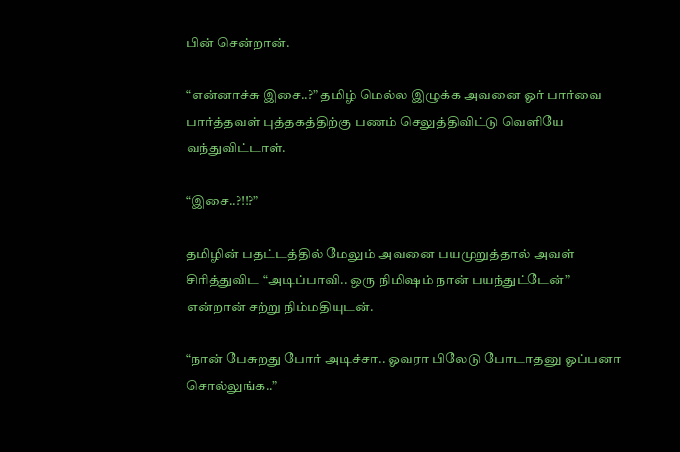பின் சென்றான்.

“என்னாச்சு இசை..?” தமிழ் மெல்ல இழுக்க அவனை ஓர் பார்வை பார்த்தவள் புத்தகத்திற்கு பணம் செலுத்திவிட்டு வெளியே வந்துவிட்டாள்.

“இசை..?!!?”

தமிழின் பதட்டத்தில் மேலும் அவனை பயமுறுத்தால் அவள் சிரித்துவிட “அடிப்பாவி.. ஒரு நிமிஷம் நான் பயந்துட்டேன்” என்றான் சற்று நிம்மதியுடன்.

“நான் பேசுறது போர் அடிச்சா.. ஓவரா பிலேடு போடாதனு ஓப்பனா சொல்லுங்க..”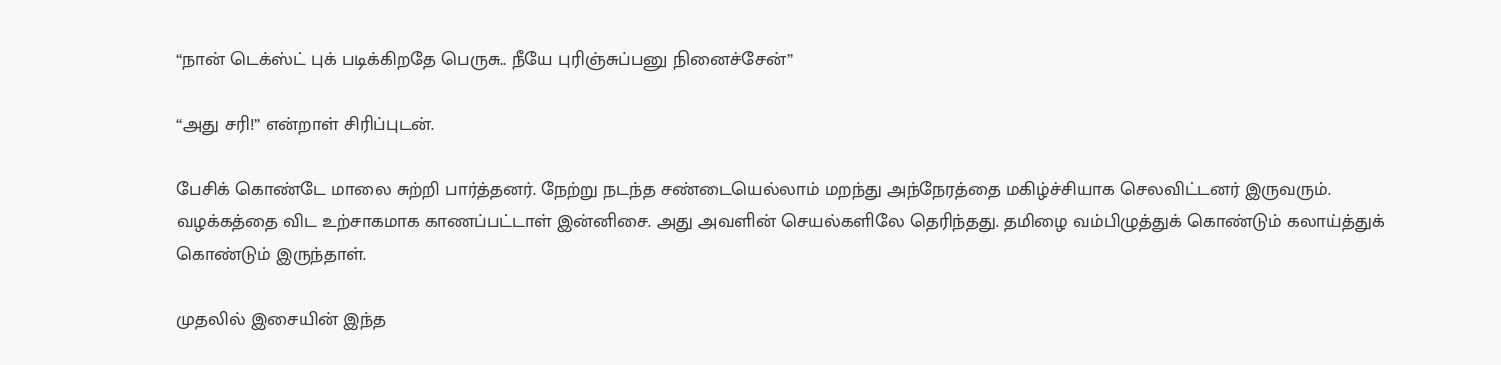“நான் டெக்ஸ்ட் புக் படிக்கிறதே பெருசு.. நீயே புரிஞ்சுப்பனு நினைச்சேன்”

“அது சரி!” என்றாள் சிரிப்புடன்.

பேசிக் கொண்டே மாலை சுற்றி பார்த்தனர். நேற்று நடந்த சண்டையெல்லாம் மறந்து அந்நேரத்தை மகிழ்ச்சியாக செலவிட்டனர் இருவரும். வழக்கத்தை விட உற்சாகமாக காணப்பட்டாள் இன்னிசை. அது அவளின் செயல்களிலே தெரிந்தது. தமிழை வம்பிழுத்துக் கொண்டும் கலாய்த்துக் கொண்டும் இருந்தாள்.

முதலில் இசையின் இந்த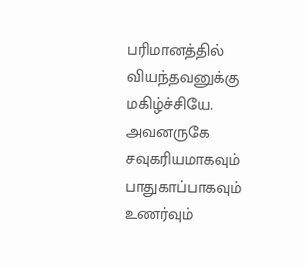பரிமானத்தில் வியந்தவனுக்கு மகிழ்ச்சியே. அவனருகே சவுகரியமாகவும் பாதுகாப்பாகவும் உணர்வும்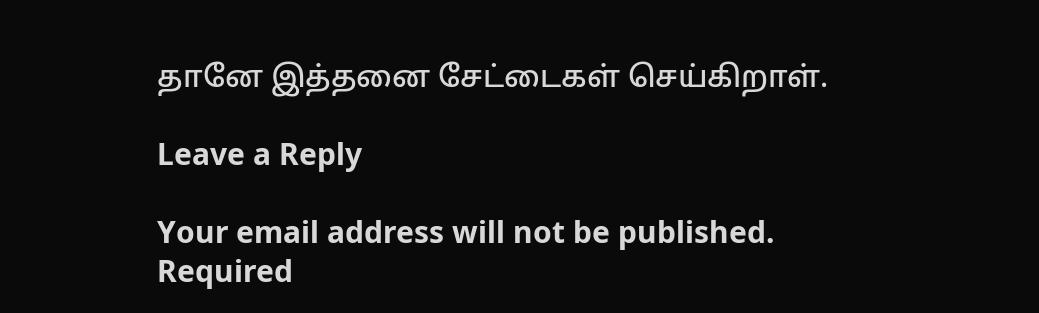தானே இத்தனை சேட்டைகள் செய்கிறாள்.

Leave a Reply

Your email address will not be published. Required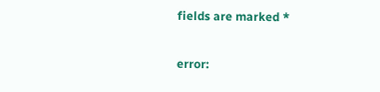fields are marked *

error: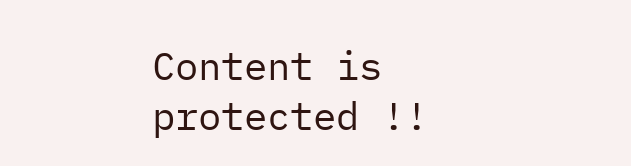Content is protected !!